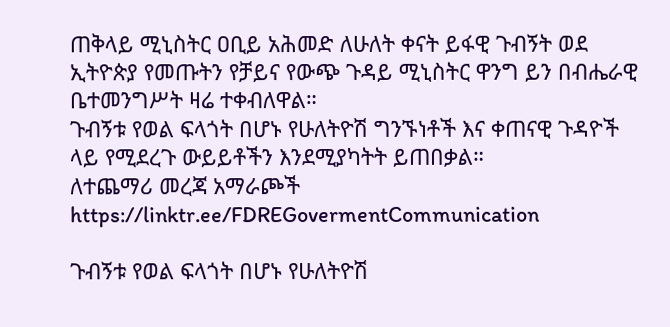ጠቅላይ ሚኒስትር ዐቢይ አሕመድ ለሁለት ቀናት ይፋዊ ጉብኝት ወደ ኢትዮጵያ የመጡትን የቻይና የውጭ ጉዳይ ሚኒስትር ዋንግ ይን በብሔራዊ ቤተመንግሥት ዛሬ ተቀብለዋል።
ጉብኝቱ የወል ፍላጎት በሆኑ የሁለትዮሽ ግንኙነቶች እና ቀጠናዊ ጉዳዮች ላይ የሚደረጉ ውይይቶችን እንደሚያካትት ይጠበቃል።
ለተጨማሪ መረጃ አማራጮች
https://linktr.ee/FDREGovermentCommunication

ጉብኝቱ የወል ፍላጎት በሆኑ የሁለትዮሽ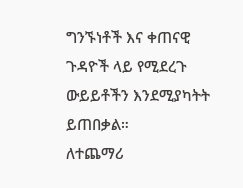ግንኙነቶች እና ቀጠናዊ ጉዳዮች ላይ የሚደረጉ ውይይቶችን እንደሚያካትት ይጠበቃል።
ለተጨማሪ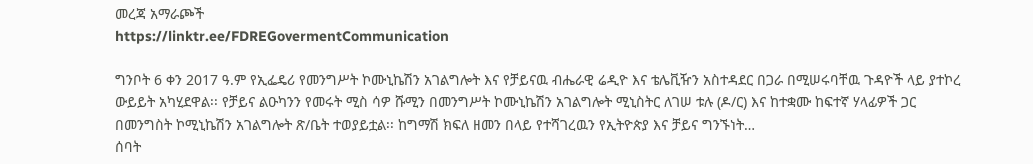መረጃ አማራጮች
https://linktr.ee/FDREGovermentCommunication

ግንቦት 6 ቀን 2017 ዓ.ም የኢፌዴሪ የመንግሥት ኮሙኒኬሽን አገልግሎት እና የቻይናዉ ብሔራዊ ሬዲዮ እና ቴሌቪዥን አስተዳደር በጋራ በሚሠሩባቸዉ ጉዳዮች ላይ ያተኮረ ውይይት አካሂደዋል፡፡ የቻይና ልዑካንን የመሩት ሚስ ሳዎ ሹሚን በመንግሥት ኮሙኒኬሽን አገልግሎት ሚኒስትር ለገሠ ቱሉ (ዶ/ር) እና ከተቋሙ ከፍተኛ ሃላፊዎች ጋር በመንግስት ኮሚኒኬሽን አገልግሎት ጽ/ቤት ተወያይቷል፡፡ ከግማሽ ክፍለ ዘመን በላይ የተሻገረዉን የኢትዮጵያ እና ቻይና ግንኙነት…
ሰባት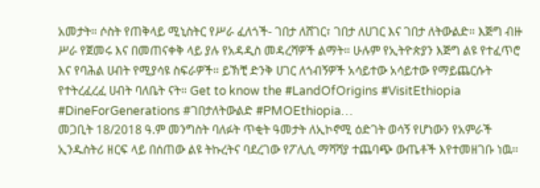አመታት። ሶስት የጠቅላይ ሚኒስትር የሥራ ፈለጎች- ገበታ ለሸገር፣ ገበታ ለሀገር እና ገበታ ለትውልድ። እጅግ ብዙ ሥራ የጀመሩ እና በመጠናቀቅ ላይ ያሉ የአዳዲስ መዳረሻዎች ልማት። ሁሉም የኢትዮጵያን እጅግ ልዩ የተፈጥሮ እና የባሕል ሀብት የሚያሳዩ ስፍራዎች። ይኽቺ ድንቅ ሀገር ለጎብኝዎች አሳይተው አሳይተው የማይጨርሱት የተትረፈረፈ ሀብት ባለቤት ናት። Get to know the #LandOfOrigins #VisitEthiopia #DineForGenerations #ገበታለትውልድ #PMOEthiopia…
መጋቢት 18/2018 ዓ.ም መንግስት ባለፉት ጥቂት ዓመታት ለኢኮኖሚ ዕድገት ወሳኝ የሆነውን የአምራች ኢንዱስትሪ ዘርፍ ላይ በሰጠው ልዩ ትኩረትና ባደረገው የፖሊሲ ማሻሻያ ተጨባጭ ውጤቶች እየተመዘገቡ ነዉ፡፡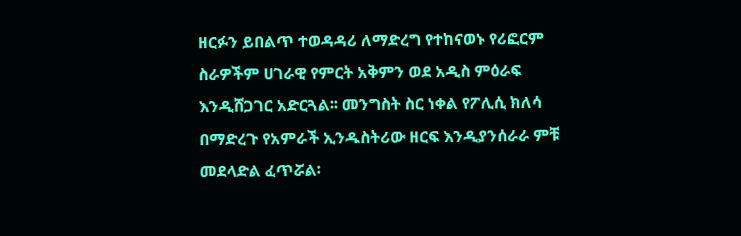ዘርፉን ይበልጥ ተወዳዳሪ ለማድረግ የተከናወኑ የሪፎርም ስራዎችም ሀገራዊ የምርት አቅምን ወደ አዲስ ምዕራፍ እንዲሸጋገር አድርጓል፡፡ መንግስት ስር ነቀል የፖሊሲ ክለሳ በማድረጉ የአምራች ኢንዱስትሪው ዘርፍ እንዲያንሰራራ ምቹ መደላድል ፈጥሯል፡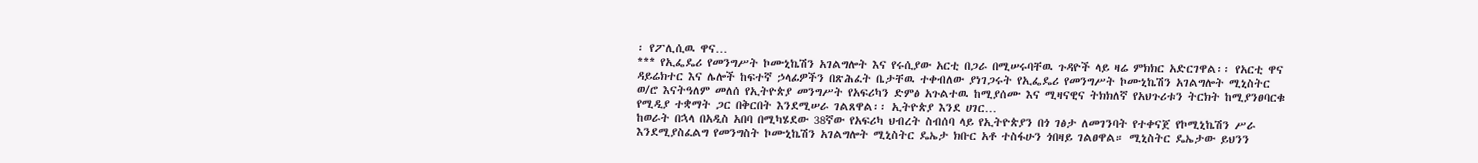፡ የፖሊሲዉ ዋና…
*** የኢፌዴሪ የመንግሥት ኮሙኒኬሽን አገልግሎት እና የሩሲያው አርቲ በጋራ በሚሠሩባቸዉ ጉዳዮች ላይ ዛሬ ምክክር አድርገዋል፡፡ የአርቲ ዋና ዳይሬክተር እና ሌሎች ከፍተኛ ኃላፊዎችን በጽሕፈት ቤታቸዉ ተቀብለው ያነገጋሩት የኢፌዴሪ የመንግሥት ኮሙኒኬሽን አገልግሎት ሚኒስትር ወ/ሮ እናትዓለም መለሰ የኢትዮጵያ መንግሥት የአፍሪካን ድምፅ አጉልተዉ ከሚያሰሙ እና ሚዛናዊና ትክክለኛ የአህጉሪቱን ትርክት ከሚያንፀባርቁ የሚዲያ ተቋማት ጋር በቅርበት እንደሚሠራ ገልጸዋል፡፡ ኢትዮጵያ እንደ ሀገር…
ከወራት በኋላ በአዲስ አበባ በሚካሄደው 38ኛው የአፍሪካ ህብረት ስብሰባ ላይ የኢትዮጵያን በጎ ገፅታ ለመገንባት የተቀናጀ የኮሚኒኬሽን ሥራ እንደሚያስፈልግ የመንግስት ኮሙኒኬሽን አገልግሎት ሚኒስትር ዴኤታ ክቡር አቶ ተስፋሁን ጎበዛይ ገልፀዋል። ሚኒስትር ዴኤታው ይህንን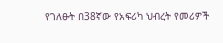የገለፁት በ38ኛው የአፍሪካ ህብረት የመሪዎች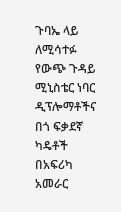ጉባኤ ላይ ለሚሳተፉ የውጭ ጉዳይ ሚኒስቴር ነባር ዲፕሎማቶችና በጎ ፍቃደኛ ካዴቶች በአፍሪካ አመራር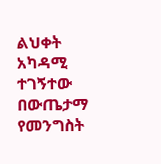ልህቀት አካዳሚ ተገኝተው በውጤታማ የመንግስት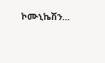ኮሙኒኬሽን…